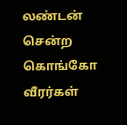லண்டன் சென்ற கொங்கோ வீரர்கள்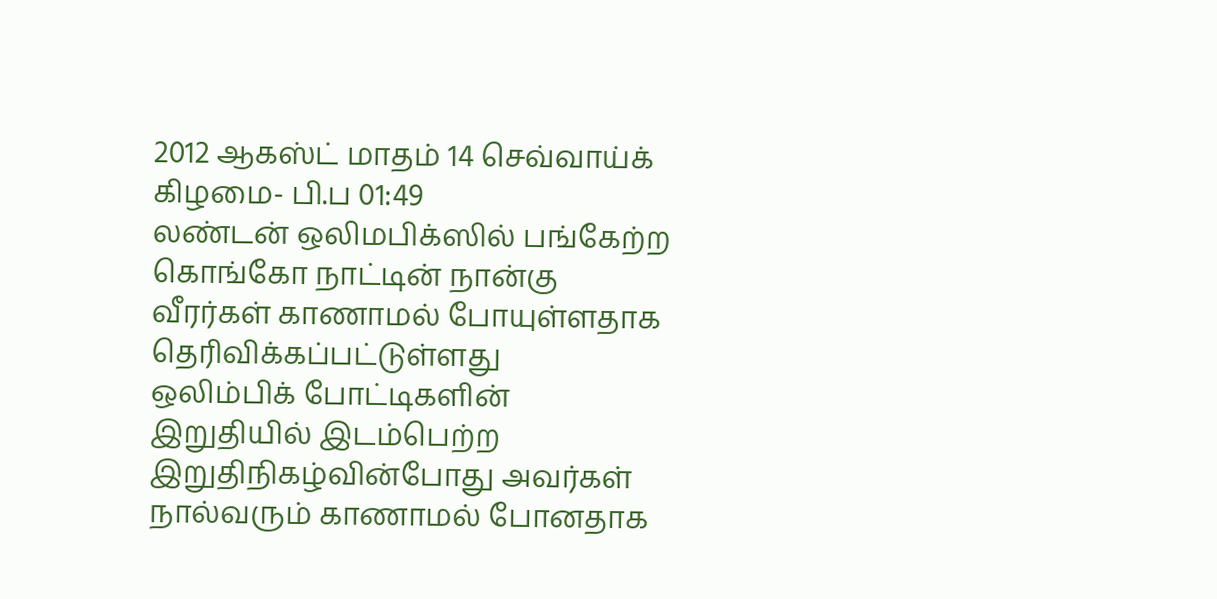2012 ஆகஸ்ட் மாதம் 14 செவ்வாய்க் கிழமை- பி.ப 01:49
லண்டன் ஒலிமபிக்ஸில் பங்கேற்ற கொங்கோ நாட்டின் நான்கு வீரர்கள் காணாமல் போயுள்ளதாக தெரிவிக்கப்பட்டுள்ளது
ஒலிம்பிக் போட்டிகளின் இறுதியில் இடம்பெற்ற இறுதிநிகழ்வின்போது அவர்கள் நால்வரும் காணாமல் போனதாக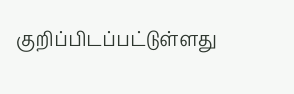குறிப்பிடப்பட்டுள்ளது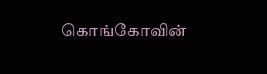கொங்கோவின்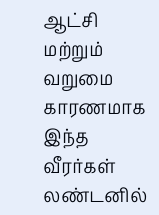ஆட்சி மற்றும் வறுமை காரணமாக இந்த வீரர்கள் லண்டனில்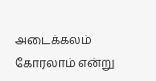அடைக்கலம் கோரலாம் என்று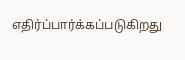எதிர்ப்பார்க்கப்படுகிறது